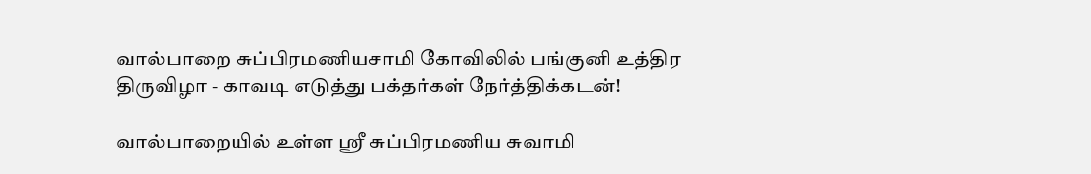வால்பாறை சுப்பிரமணியசாமி கோவிலில் பங்குனி உத்திர திருவிழா - காவடி எடுத்து பக்தர்கள் நேர்த்திக்கடன்!

வால்பாறையில் உள்ள ஸ்ரீ சுப்பிரமணிய சுவாமி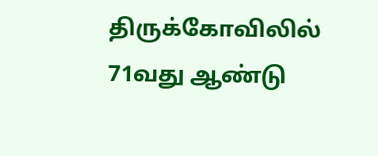திருக்கோவிலில் 71வது ஆண்டு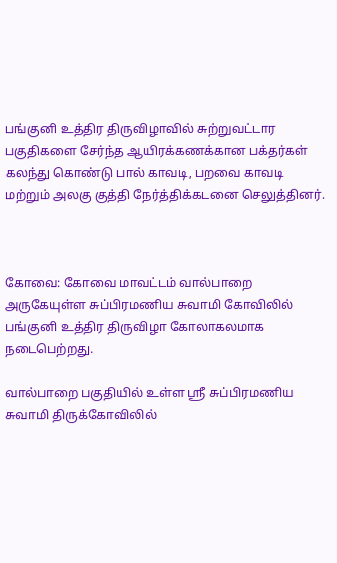பங்குனி உத்திர திருவிழாவில் சுற்றுவட்டார பகுதிகளை சேர்ந்த ஆயிரக்கணக்கான பக்தர்கள் கலந்து கொண்டு பால் காவடி, பறவை காவடி மற்றும் அலகு குத்தி நேர்த்திக்கடனை செலுத்தினர்.



கோவை: கோவை மாவட்டம் வால்பாறை அருகேயுள்ள சுப்பிரமணிய சுவாமி கோவிலில் பங்குனி உத்திர திருவிழா கோலாகலமாக நடைபெற்றது.

வால்பாறை பகுதியில் உள்ள ஸ்ரீ சுப்பிரமணிய சுவாமி திருக்கோவிலில்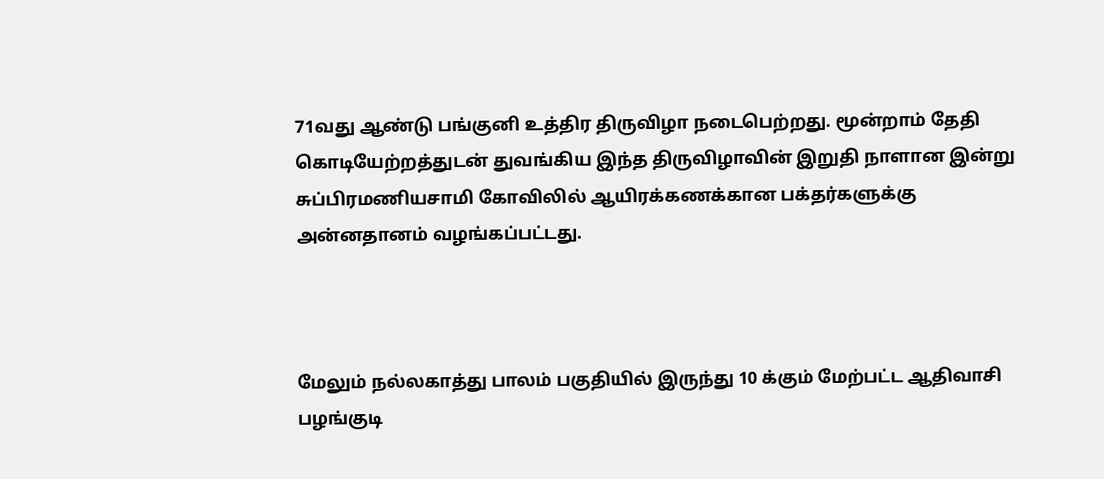71வது ஆண்டு பங்குனி உத்திர திருவிழா நடைபெற்றது. மூன்றாம் தேதி கொடியேற்றத்துடன் துவங்கிய இந்த திருவிழாவின் இறுதி நாளான இன்று சுப்பிரமணியசாமி கோவிலில் ஆயிரக்கணக்கான பக்தர்களுக்கு அன்னதானம் வழங்கப்பட்டது.



மேலும் நல்லகாத்து பாலம் பகுதியில் இருந்து 10 க்கும் மேற்பட்ட ஆதிவாசி பழங்குடி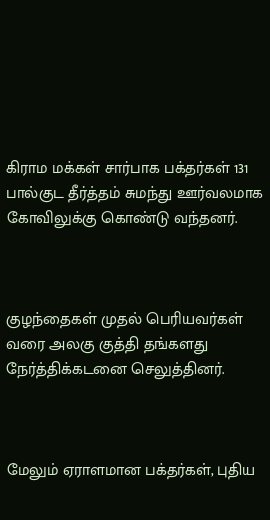கிராம மக்கள் சார்பாக பக்தர்கள் 131 பால்குட தீர்த்தம் சுமந்து ஊர்வலமாக கோவிலுக்கு கொண்டு வந்தனர்.



குழந்தைகள் முதல் பெரியவர்கள் வரை அலகு குத்தி தங்களது நேர்த்திக்கடனை செலுத்தினர்.



மேலும் ஏராளமான பக்தர்கள், புதிய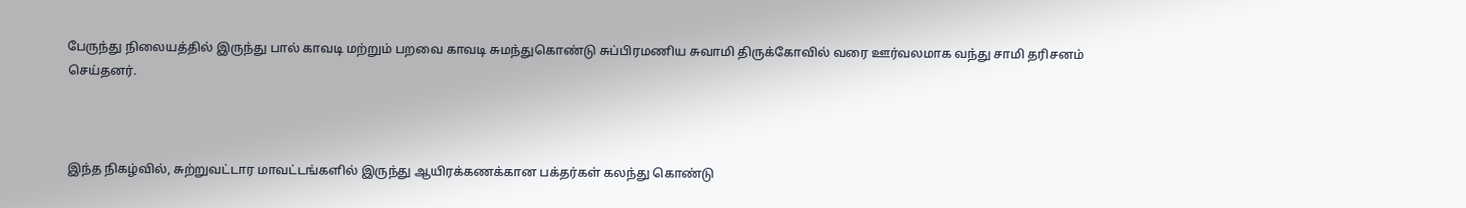பேருந்து நிலையத்தில் இருந்து பால் காவடி மற்றும் பறவை காவடி சுமந்துகொண்டு சுப்பிரமணிய சுவாமி திருக்கோவில் வரை ஊர்வலமாக வந்து சாமி தரிசனம் செய்தனர்.



இந்த நிகழ்வில், சுற்றுவட்டார மாவட்டங்களில் இருந்து ஆயிரக்கணக்கான பக்தர்கள் கலந்து கொண்டு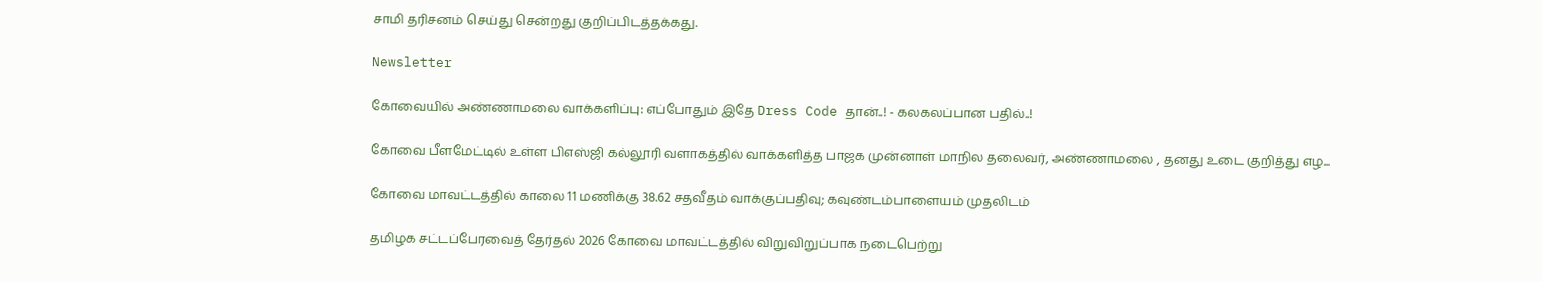சாமி தரிசனம் செய்து சென்றது குறிப்பிடத்தக்கது.

Newsletter

கோவையில் அண்ணாமலை வாக்களிப்பு: எப்போதும் இதே Dress Code தான்..! - கலகலப்பான பதில்..!

கோவை பீளமேட்டில் உள்ள பிஎஸ்ஜி கல்லூரி வளாகத்தில் வாக்களித்த பாஜக முன்னாள் மாநில தலைவர், அண்ணாமலை , தனது உடை குறித்து எழ...

கோவை மாவட்டத்தில் காலை 11 மணிக்கு 38.62 சதவீதம் வாக்குப்பதிவு; கவுண்டம்பாளையம் முதலிடம்

தமிழக சட்டப்பேரவைத் தேர்தல் 2026 கோவை மாவட்டத்தில் விறுவிறுப்பாக நடைபெற்று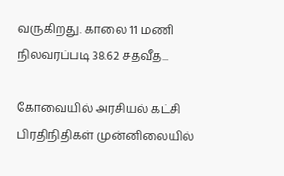வருகிறது. காலை 11 மணி நிலவரப்படி 38.62 சதவீத...

கோவையில் அரசியல் கட்சி பிரதிநிதிகள் முன்னிலையில்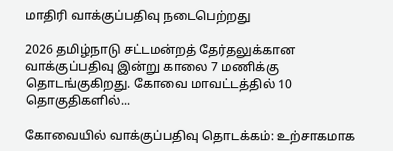மாதிரி வாக்குப்பதிவு நடைபெற்றது

2026 தமிழ்நாடு சட்டமன்றத் தேர்தலுக்கான வாக்குப்பதிவு இன்று காலை 7 மணிக்கு தொடங்குகிறது. கோவை மாவட்டத்தில் 10 தொகுதிகளில்...

கோவையில் வாக்குப்பதிவு தொடக்கம்: உற்சாகமாக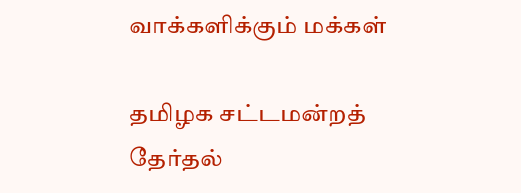வாக்களிக்கும் மக்கள்

தமிழக சட்டமன்றத் தேர்தல்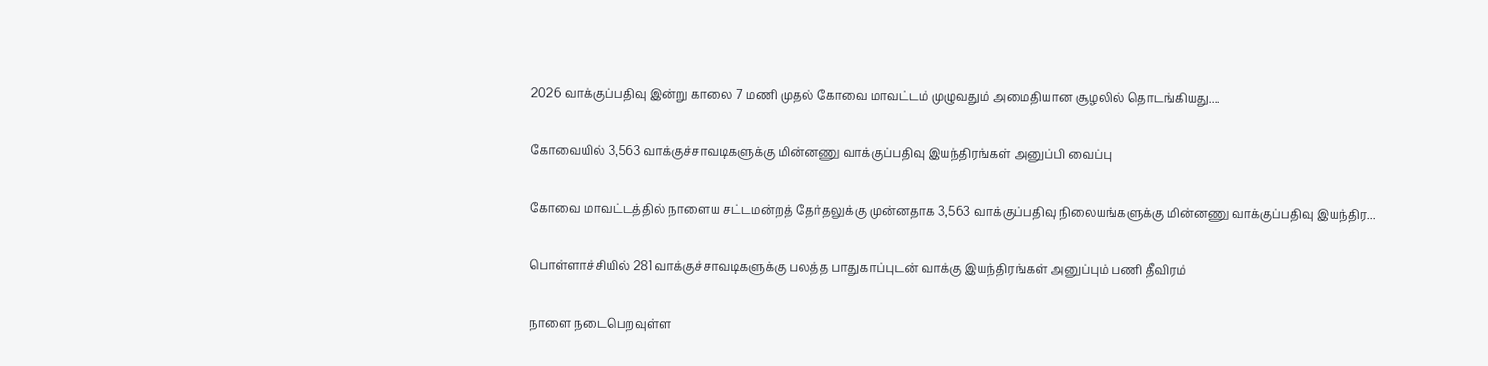2026 வாக்குப்பதிவு இன்று காலை 7 மணி முதல் கோவை மாவட்டம் முழுவதும் அமைதியான சூழலில் தொடங்கியது....

கோவையில் 3,563 வாக்குச்சாவடிகளுக்கு மின்னணு வாக்குப்பதிவு இயந்திரங்கள் அனுப்பி வைப்பு

கோவை மாவட்டத்தில் நாளைய சட்டமன்றத் தேர்தலுக்கு முன்னதாக 3,563 வாக்குப்பதிவு நிலையங்களுக்கு மின்னணு வாக்குப்பதிவு இயந்திர...

பொள்ளாச்சியில் 281 வாக்குச்சாவடிகளுக்கு பலத்த பாதுகாப்புடன் வாக்கு இயந்திரங்கள் அனுப்பும் பணி தீவிரம்

நாளை நடைபெறவுள்ள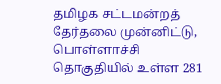தமிழக சட்டமன்றத் தேர்தலை முன்னிட்டு, பொள்ளாச்சி தொகுதியில் உள்ள 281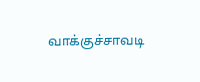வாக்குச்சாவடி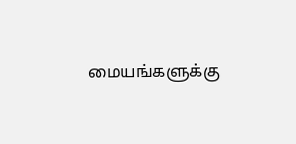மையங்களுக்கு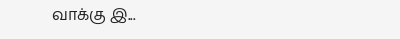வாக்கு இ...